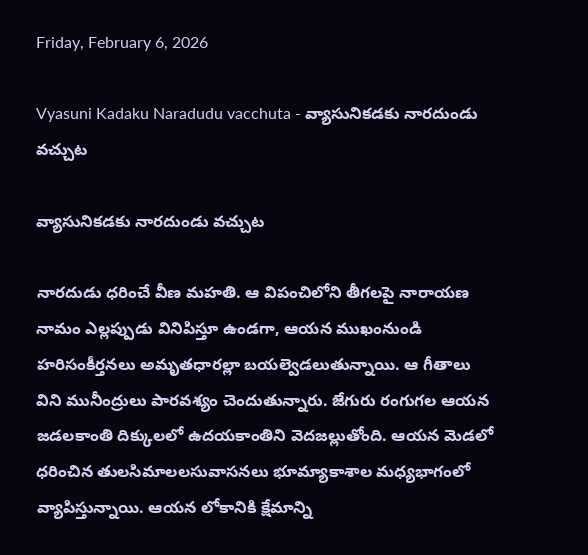Friday, February 6, 2026

Vyasuni Kadaku Naradudu vacchuta - వ్యాసునికడకు నారదుండు వచ్చుట

వ్యాసునికడకు నారదుండు వచ్చుట

నారదుడు ధరించే వీణ మహతి. ఆ విపంచిలోని తీగలపై నారాయణ నామం ఎల్లప్పుడు వినిపిస్తూ ఉండగా, ఆయన ముఖంనుండి హరిసంకీర్తనలు అమృతధారల్లా బయల్వెడలుతున్నాయి. ఆ గీతాలు విని మునీంద్రులు పారవశ్యం చెందుతున్నారు. జేగురు రంగుగల ఆయన జడలకాంతి దిక్కులలో ఉదయకాంతిని వెదజల్లుతోంది. ఆయన మెడలో ధరించిన తులసిమాలలసువాసనలు భూమ్యాకాశాల మధ్యభాగంలో వ్యాపిస్తున్నాయి. ఆయన లోకానికి క్షేమాన్ని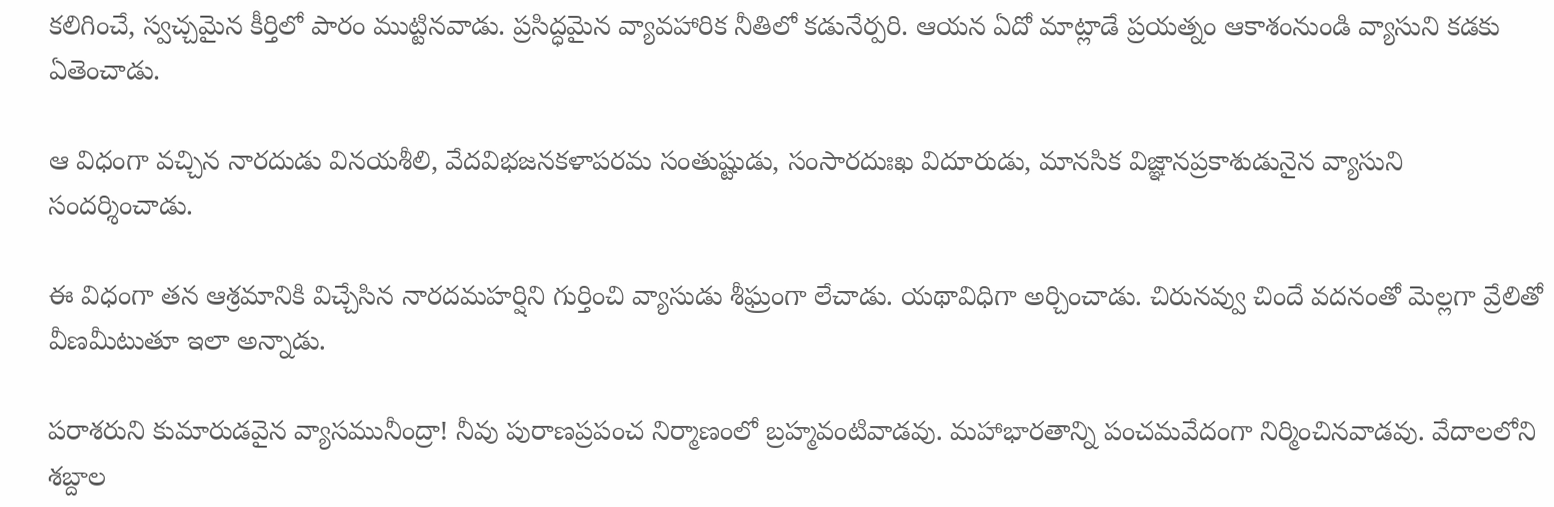కలిగించే, స్వచ్చమైన కీర్తిలో పారం ముట్టినవాడు. ప్రసిద్ధమైన వ్యావహారిక నీతిలో కడునేర్పరి. ఆయన ఏదో మాట్లాడే ప్రయత్నం ఆకాశంనుండి వ్యాసుని కడకు ఏతెంచాడు.

ఆ విధంగా వచ్చిన నారదుడు వినయశీలి, వేదవిభజనకళాపరమ సంతుష్టుడు, సంసారదుఃఖ విదూరుడు, మానసిక విజ్ఞానప్రకాశుడునైన వ్యాసుని సందర్శించాడు.

ఈ విధంగా తన ఆశ్రమానికి విచ్చేసిన నారదమహర్షిని గుర్తించి వ్యాసుడు శీఘ్రంగా లేచాడు. యథావిధిగా అర్చించాడు. చిరునవ్వు చిందే వదనంతో మెల్లగా వ్రేలితో వీణమీటుతూ ఇలా అన్నాడు.

పరాశరుని కుమారుడవైన వ్యాసమునీంద్రా! నీవు పురాణప్రపంచ నిర్మాణంలో బ్రహ్మవంటివాడవు. మహాభారతాన్ని పంచమవేదంగా నిర్మించినవాడవు. వేదాలలోని శబ్దాల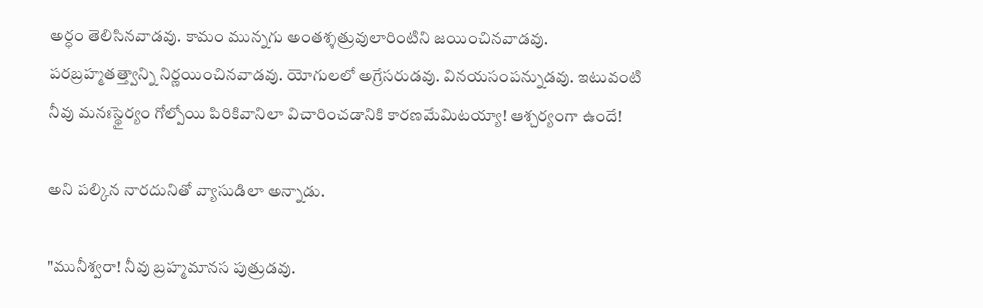అర్ధం తెలిసినవాడవు. కామం మున్నగు అంతశ్శత్రువులారింటిని జయించినవాడవు. పరబ్రహ్మతత్త్వాన్ని నిర్ణయించినవాడవు. యోగులలో అగ్రేసరుడవు. వినయసంపన్నుడవు. ఇటువంటి నీవు మనఃస్థైర్యం గోల్పోయి పిరికివానిలా విచారించడానికి కారణమేమిటయ్యా! ఆశ్చర్యంగా ఉందే!

అని పల్కిన నారదునితో వ్యాసుడిలా అన్నాడు.

"మునీశ్వరా! నీవు బ్రహ్మమానస పుత్రుడవు.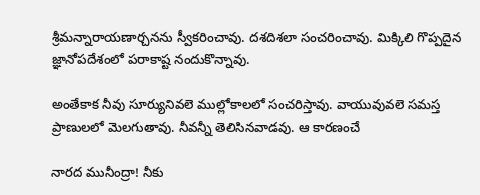శ్రీమన్నారాయణార్చనను స్వీకరించావు. దశదిశలా సంచరించావు. మిక్కిలి గొప్పదైన జ్ఞానోపదేశంలో పరాకాష్ట నందుకొన్నావు.

అంతేకాక నీవు సూర్యునివలె ముల్లోకాలలో సంచరిస్తావు. వాయువువలె సమస్త ప్రాణులలో మెలగుతావు. నీవన్నీ తెలిసినవాడవు. ఆ కారణంచే

నారద మునీంద్రా! నీకు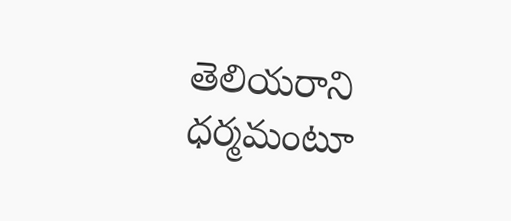తెలియరాని ధర్మమంటూ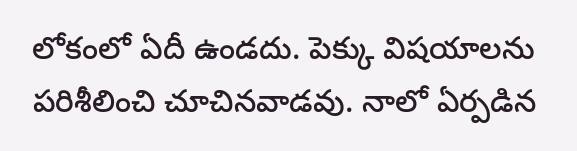లోకంలో ఏదీ ఉండదు. పెక్కు విషయాలను పరిశీలించి చూచినవాడవు. నాలో ఏర్పడిన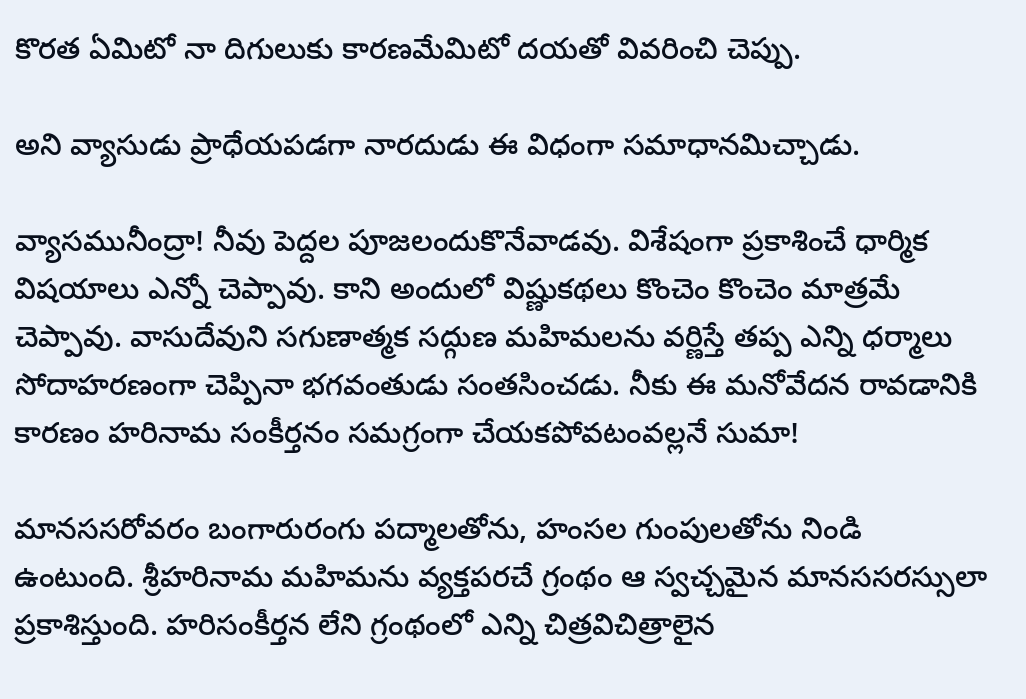కొరత ఏమిటో నా దిగులుకు కారణమేమిటో దయతో వివరించి చెప్పు.

అని వ్యాసుడు ప్రాధేయపడగా నారదుడు ఈ విధంగా సమాధానమిచ్చాడు.

వ్యాసమునీంద్రా! నీవు పెద్దల పూజలందుకొనేవాడవు. విశేషంగా ప్రకాశించే ధార్మిక విషయాలు ఎన్నో చెప్పావు. కాని అందులో విష్ణుకథలు కొంచెం కొంచెం మాత్రమే చెప్పావు. వాసుదేవుని సగుణాత్మక సద్గుణ మహిమలను వర్ణిస్తే తప్ప ఎన్ని ధర్మాలు సోదాహరణంగా చెప్పినా భగవంతుడు సంతసించడు. నీకు ఈ మనోవేదన రావడానికి కారణం హరినామ సంకీర్తనం సమగ్రంగా చేయకపోవటంవల్లనే సుమా!

మానససరోవరం బంగారురంగు పద్మాలతోను, హంసల గుంపులతోను నిండి ఉంటుంది. శ్రీహరినామ మహిమను వ్యక్తపరచే గ్రంథం ఆ స్వచ్చమైన మానససరస్సులా ప్రకాశిస్తుంది. హరిసంకీర్తన లేని గ్రంథంలో ఎన్ని చిత్రవిచిత్రాలైన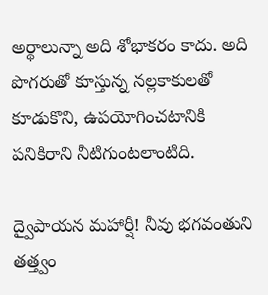అర్థాలున్నా అది శోభాకరం కాదు. అది పొగరుతో కూస్తున్న నల్లకాకులతో కూడుకొని, ఉపయోగించటానికి పనికిరాని నీటిగుంటలాంటిది.

ద్వైపాయన మహార్షీ! నీవు భగవంతుని తత్త్వం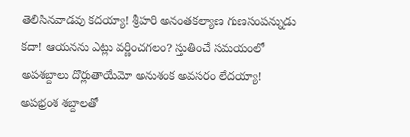తెలిసినవాడవు కదయ్యా! శ్రీహరి అనంతకల్యాణ గుణసంపన్నుడు కదా! ఆయనను ఎట్లు వర్ణించగలం? స్తుతించే సమయంలో అపశబ్దాలు దొర్లుతాయేమో అనుశంక అవసరం లేదయ్యా! అపభ్రంశ శబ్దాలతో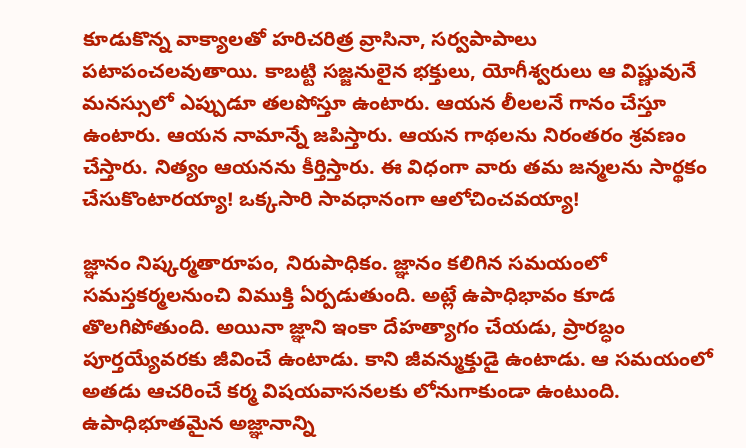కూడుకొన్న వాక్యాలతో హరిచరిత్ర వ్రాసినా, సర్వపాపాలు పటాపంచలవుతాయి. కాబట్టి సజ్జనులైన భక్తులు, యోగీశ్వరులు ఆ విష్ణువునే మనస్సులో ఎప్పుడూ తలపోస్తూ ఉంటారు. ఆయన లీలలనే గానం చేస్తూ ఉంటారు. ఆయన నామాన్నే జపిస్తారు. ఆయన గాథలను నిరంతరం శ్రవణం చేస్తారు. నిత్యం ఆయనను కీర్తిస్తారు. ఈ విధంగా వారు తమ జన్మలను సార్థకం చేసుకొంటారయ్యా! ఒక్కసారి సావధానంగా ఆలోచించవయ్యా!

జ్ఞానం నిష్కర్మతారూపం, నిరుపాధికం. జ్ఞానం కలిగిన సమయంలో సమస్తకర్మలనుంచి విముక్తి ఏర్పడుతుంది. అట్లే ఉపాధిభావం కూడ తొలగిపోతుంది. అయినా జ్ఞాని ఇంకా దేహత్యాగం చేయడు, ప్రారబ్ధం పూర్తయ్యేవరకు జీవించే ఉంటాడు. కాని జీవన్ముక్తుడై ఉంటాడు. ఆ సమయంలో అతడు ఆచరించే కర్మ విషయవాసనలకు లోనుగాకుండా ఉంటుంది. ఉపాధిభూతమైన అజ్ఞానాన్ని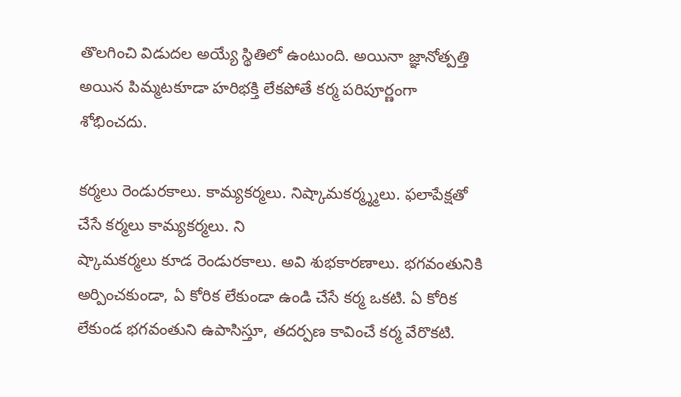తొలగించి విడుదల అయ్యే స్థితిలో ఉంటుంది. అయినా జ్ఞానోత్పత్తి అయిన పిమ్మటకూడా హరిభక్తి లేకపోతే కర్మ పరిపూర్ణంగా శోభించదు.

కర్మలు రెండురకాలు. కామ్యకర్మలు. నిష్కామకర్మ్శ్మలు. ఫలాపేక్షతో చేసే కర్మలు కామ్యకర్మలు. ని
ష్కామకర్మలు కూడ రెండురకాలు. అవి శుభకారణాలు. భగవంతునికి అర్పించకుండా, ఏ కోరిక లేకుండా ఉండి చేసే కర్మ ఒకటి. ఏ కోరిక లేకుండ భగవంతుని ఉపాసిస్తూ, తదర్పణ కావించే కర్మ వేరొకటి.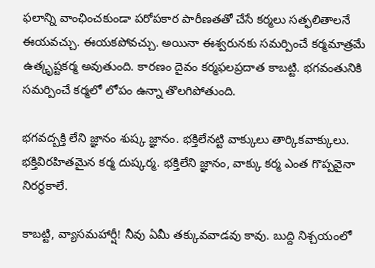ఫలాన్ని వాంఛించకుండా పరోపకార పారీణతతో చేసే కర్మలు సత్ఫలితాలనే ఈయవచ్చు. ఈయకపోవచ్చు. అయినా ఈశ్వరునకు సమర్పించే కర్మమాత్రమే ఉత్కృష్టకర్మ అవుతుంది. కారణం దైవం కర్మఫలప్రదాత కాబట్టి. భగవంతునికి సమర్పించే కర్మలో లోపం ఉన్నా తొలగిపోతుంది.

భగవద్బక్తి లేని జ్ఞానం శుష్క జ్ఞానం. భక్తిలేనట్టి వాక్కులు తార్కికవాక్కులు. భక్తివిరహితమైన కర్మ దుష్కర్మ. భక్తిలేని జ్ఞానం, వాక్కు కర్మ ఎంత గొప్పవైనా నిరర్ధకాలే.

కాబట్టి, వ్యాసమహార్షీ! నీవు ఏమీ తక్కువవాడవు కావు. బుద్ది నిశ్చయంలో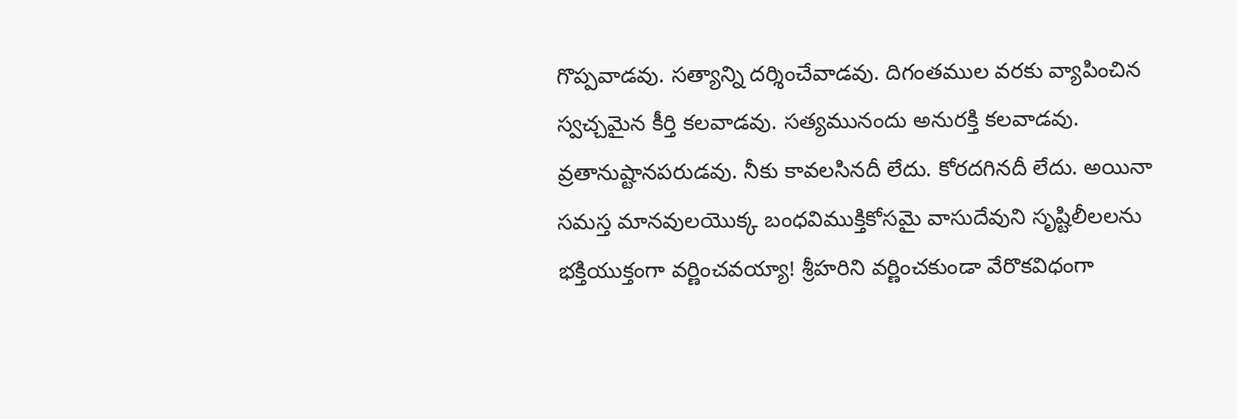గొప్పవాడవు. సత్యాన్ని దర్శించేవాడవు. దిగంతముల వరకు వ్యాపించిన స్వచ్చమైన కీర్తి కలవాడవు. సత్యమునందు అనురక్తి కలవాడవు. వ్రతానుష్టానపరుడవు. నీకు కావలసినదీ లేదు. కోరదగినదీ లేదు. అయినా సమస్త మానవులయొక్క బంధవిముక్తికోసమై వాసుదేవుని సృష్టిలీలలను భక్తియుక్తంగా వర్ణించవయ్యా! శ్రీహరిని వర్ణించకుండా వేరొకవిధంగా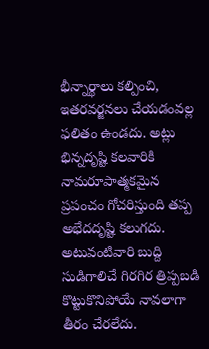భీన్నార్థాలు కల్పించి, ఇతరవర్జనలు చేయడంవల్ల ఫలితం ఉండదు. అట్లు భిన్నదృష్టి కలవారికి నామరూపాత్మకమైన ప్రపంచం గోచరిస్తుంది తప్ప అభేదదృష్టి కలుగదు. అటువంటివారి బుద్ది సుడిగాలిచే గిరగిర త్రిప్పబడి కొట్టుకొనిపోయే నావలాగా తీరం చేరలేదు.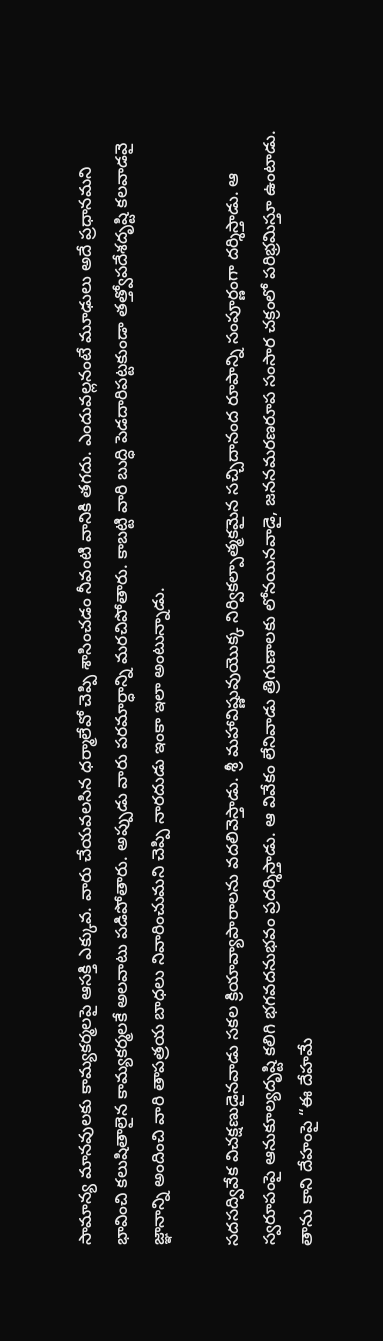సామాన్య మానవులకు కామ్యకర్మలపై ఆసక్తి ఎక్కువ. వారు చేయవలసిన ధర్మాలేవో చెప్పి శాసించడం నీవంటి వానికి తగదు. ఎందువల్లనంటే మూఢులు అదే ప్రధానమని భావించి కలుషితాలైన కామ్యకర్మలకే అలవాటు పడిపోతారు. అప్పుడు వారు పరమార్ధాన్ని మరచిపోతారు. కాబట్టి వారి బుద్ధి పెడదారిపట్టకుండా తత్త్వోపదేశదృష్టి కలవాడవై జ్ఞానాన్ని అందించి వారి తాపత్రయ బాధలు నివారించుమని చెప్పి నారదుడు ఇంకా ఇలా అంటున్నాడు.

సదసద్వివేక విచక్షణుడైనవాడు సకల క్రియావ్యాపారాలను వదలివెస్తాడు. శ్రీ మహావిష్ణువుయొక్క నిర్వికల్పాత్మకమైన సచ్చిదానంద రూపాన్ని సంపూర్ణంగా దర్శిస్తాడు. ఆ స్వరూపంపై ఆనుకూల్యదృష్టి కలిగి భగవదనుభవం ప్రదర్శిస్తాడు. ఆ వివేకం లేనివాడు త్రిగుణాలకు లోనయినవాడై, జననమరణరూప సంసార చక్రంలో పరిభ్రమిస్తూ ఉంటాడు. తాను కాని దేహంపై “ఈ దేహమే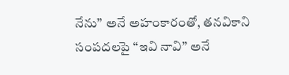నేను” అనే అహంకారంతో, తనవికాని సంపదలపై “ఇవి నావి” అనే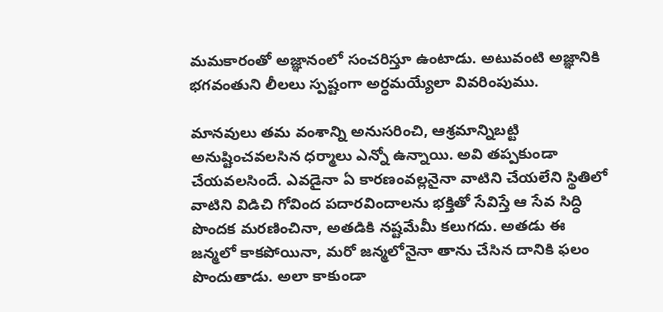మమకారంతో అజ్ఞానంలో సంచరిస్తూ ఉంటాడు. అటువంటి అజ్ఞానికి భగవంతుని లీలలు స్పష్టంగా అర్ధమయ్యేలా వివరింపుము.

మానవులు తమ వంశాన్ని అనుసరించి, ఆశ్రమాన్నిబట్టి అనుష్టించవలసిన ధర్మాలు ఎన్నో ఉన్నాయి. అవి తప్పకుండా చేయవలసిందే. ఎవడైనా ఏ కారణంవల్లనైనా వాటిని చేయలేని స్థితిలో వాటిని విడిచి గోవింద పదారవిందాలను భక్తితో సేవిస్తే ఆ సేవ సిద్ధి పొందక మరణించినా, అతడికి నష్టమేమీ కలుగదు. అతడు ఈ జన్మలో కాకపోయినా, మరో జన్మలోనైనా తాను చేసిన దానికి ఫలం పొందుతాడు. అలా కాకుండా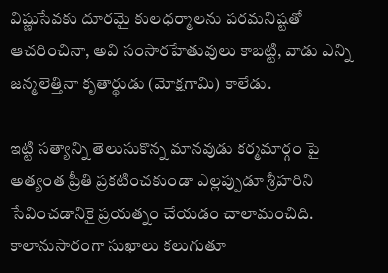విష్ణుసేవకు దూరమై కులధర్మాలను పరమనిష్టతో ఆచరించినా, అవి సంసారహేతువులు కాబట్టి, వాడు ఎన్ని జన్మలెత్తినా కృతార్థుడు (మోక్షగామి) కాలేడు.

ఇట్టి సత్యాన్ని తెలుసుకొన్న మానవుడు కర్మమార్గం పై అత్యంత ప్రీతి ప్రకటించకుండా ఎల్లప్పుడూ శ్రీహరిని సేవించడానికై ప్రయత్నం చేయడం చాలామంచిది. కాలానుసారంగా సుఖాలు కలుగుతూ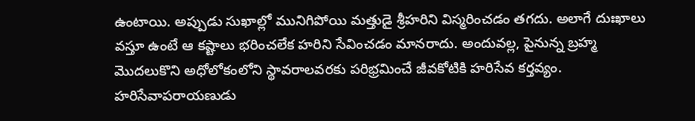ఉంటాయి. అప్పుడు సుఖాల్లో మునిగిపోయి మత్తుడై శ్రీహరిని విస్మరించడం తగదు. అలాగే దుఃఖాలు వస్తూ ఉంటే ఆ కష్టాలు భరించలేక హరిని సేవించడం మానరాదు. అందువల్ల, పైనున్న బ్రహ్మ మొదలుకొని అధోలోకంలోని స్థావరాలవరకు పరిభ్రమించే జీవకోటికి హరిసేవ కర్తవ్యం. హరిసేవాపరాయణుడు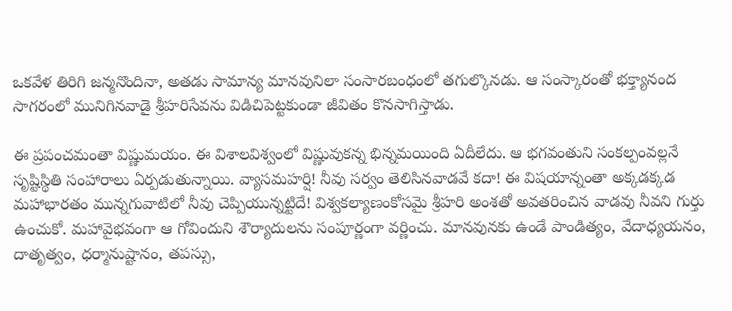ఒకవేళ తిరిగి జన్మనొందినా, అతడు సామాన్య మానవునిలా సంసారబంధంలో తగుల్కొనడు. ఆ సంస్కారంతో భక్త్యానంద సాగరంలో మునిగినవాడై శ్రీహరిసేవను విడిచిపెట్టకుండా జీవితం కొనసాగిస్తాడు.

ఈ ప్రపంచమంతా విష్ణుమయం. ఈ విశాలవిశ్వంలో విష్ణువుకన్న భిన్నమయింది ఏదీలేదు. ఆ భగవంతుని సంకల్పంవల్లనే సృష్టిస్థితి సంహారాలు ఏర్పడుతున్నాయి. వ్యాసమహర్షి! నీవు సర్వం తెలిసినవాడవే కదా! ఈ విషయాన్నంతా అక్కడక్కడ మహాభారతం మున్నగువాటిలో నీవు చెప్పియున్నట్టిదే! విశ్వకల్యాణంకోసమై శ్రీహరి అంశతో అవతరించిన వాడవు నీవని గుర్తు ఉంచుకో. మహావైభవంగా ఆ గోవిందుని శౌర్యాదులను సంపూర్ణంగా వర్ణించు. మానవునకు ఉండే పాండిత్యం, వేదాధ్యయనం, దాతృత్వం, ధర్మానుష్టానం, తపస్సు,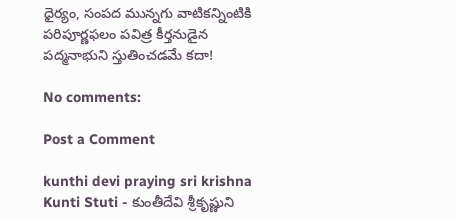ధైర్యం, సంపద మున్నగు వాటికన్నింటికి పరిపూర్ణఫలం పవిత్ర కీర్తనుడైన పద్మనాభుని స్తుతించడమే కదా!

No comments:

Post a Comment

kunthi devi praying sri krishna Kunti Stuti - కుంతీదేవి శ్రీకృష్ణుని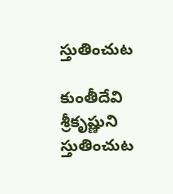స్తుతించుట

కుంతీదేవి శ్రీకృష్ణుని స్తుతించుట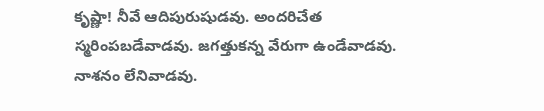కృష్ణా! నీవే ఆదిపురుషుడవు. అందరిచేత స్మరింపబడేవాడవు. జగత్తుకన్న వేరుగా ఉండేవాడవు. నాశనం లేనివాడవు.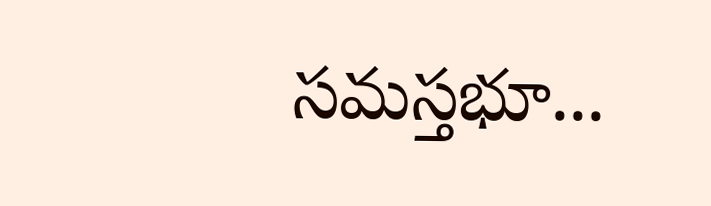సమస్తభూ...